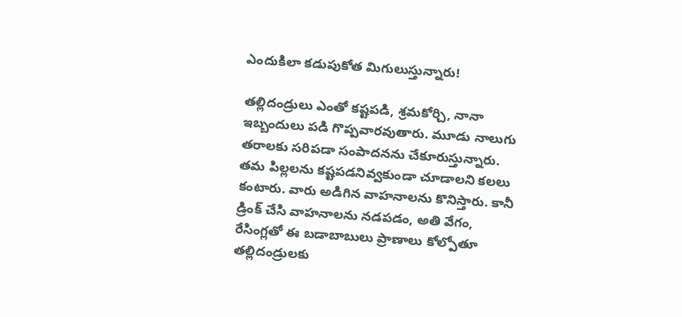ఎందుకిలా కడుపుకోత మిగులుస్తున్నారు!

తల్లిదండ్రులు ఎంతో కష్టపడి, శ్రమకోర్చి, నానా ఇబ్బందులు పడి గొప్పవారవుతారు. మూడు నాలుగు తరాలకు సరిపడా సంపాదనను చేకూరుస్తున్నారు. తమ పిల్లలను కష్టపడనివ్వకుండా చూడాలని కలలు కంటారు. వారు అడిగిన వాహనాలను కొనిస్తారు. కానీ డ్రింక్ చేసి వాహనాలను నడపడం, అతి వేగం, రేసింగ్లతో ఈ బడాబాబులు ప్రాణాలు కోల్పోతూ తల్లిదండ్రులకు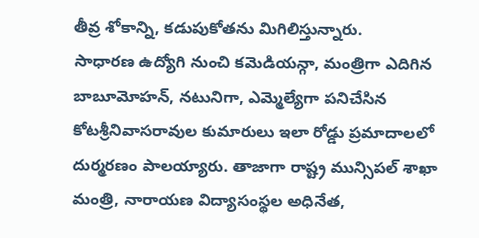తీవ్ర శోకాన్ని, కడుపుకోతను మిగిలిస్తున్నారు.
సాధారణ ఉద్యోగి నుంచి కమెడియన్గా, మంత్రిగా ఎదిగిన బాబూమోహన్, నటునిగా, ఎమ్మెల్యేగా పనిచేసిన కోటశ్రీనివాసరావుల కుమారులు ఇలా రోడ్డు ప్రమాదాలలో దుర్మరణం పాలయ్యారు. తాజాగా రాష్ట్ర మున్సిపల్ శాఖా మంత్రి, నారాయణ విద్యాసంస్థల అధినేత,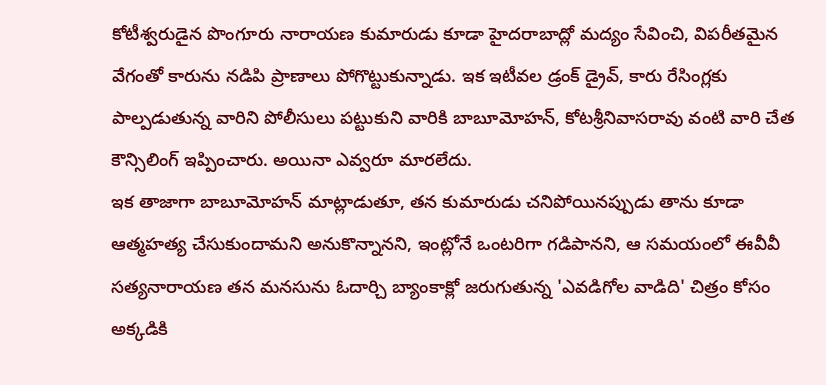కోటీశ్వరుడైన పొంగూరు నారాయణ కుమారుడు కూడా హైదరాబాద్లో మద్యం సేవించి, విపరీతమైన వేగంతో కారును నడిపి ప్రాణాలు పోగొట్టుకున్నాడు. ఇక ఇటీవల డ్రంక్ డ్రైవ్, కారు రేసింగ్లకు పాల్పడుతున్న వారిని పోలీసులు పట్టుకుని వారికి బాబూమోహన్, కోటశ్రీనివాసరావు వంటి వారి చేత కౌన్సిలింగ్ ఇప్పించారు. అయినా ఎవ్వరూ మారలేదు.
ఇక తాజాగా బాబూమోహన్ మాట్లాడుతూ, తన కుమారుడు చనిపోయినప్పుడు తాను కూడా ఆత్మహత్య చేసుకుందామని అనుకొన్నానని, ఇంట్లోనే ఒంటరిగా గడిపానని, ఆ సమయంలో ఈవీవీ సత్యనారాయణ తన మనసును ఓదార్చి బ్యాంకాక్లో జరుగుతున్న 'ఎవడిగోల వాడిది' చిత్రం కోసం అక్కడికి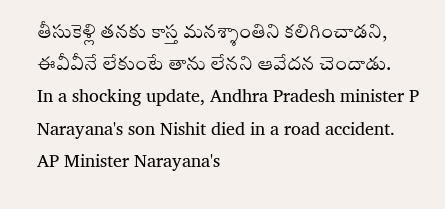తీసుకెళ్లి తనకు కాస్త మనశ్శాంతిని కలిగించాడని, ఈవీవీనే లేకుంటే తాను లేనని ఆవేదన చెందాడు.
In a shocking update, Andhra Pradesh minister P Narayana's son Nishit died in a road accident.
AP Minister Narayana's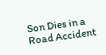Son Dies in a Road Accident